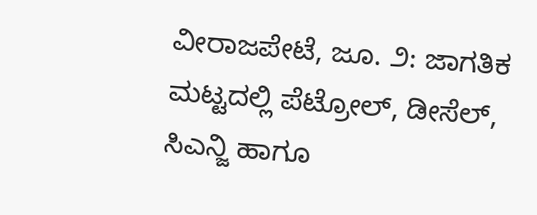ವೀರಾಜಪೇಟೆ, ಜೂ. ೨: ಜಾಗತಿಕ ಮಟ್ಟದಲ್ಲಿ ಪೆಟ್ರೋಲ್, ಡೀಸೆಲ್, ಸಿಎನ್ಜಿ ಹಾಗೂ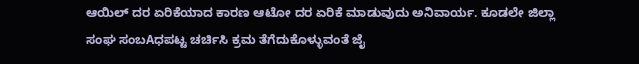ಆಯಿಲ್ ದರ ಏರಿಕೆಯಾದ ಕಾರಣ ಆಟೋ ದರ ಏರಿಕೆ ಮಾಡುವುದು ಅನಿವಾರ್ಯ. ಕೂಡಲೇ ಜಿಲ್ಲಾ ಸಂಘ ಸಂಬAಧಪಟ್ಟ ಚರ್ಚಿಸಿ ಕ್ರಮ ತೆಗೆದುಕೊಳ್ಳುವಂತೆ ಜೈ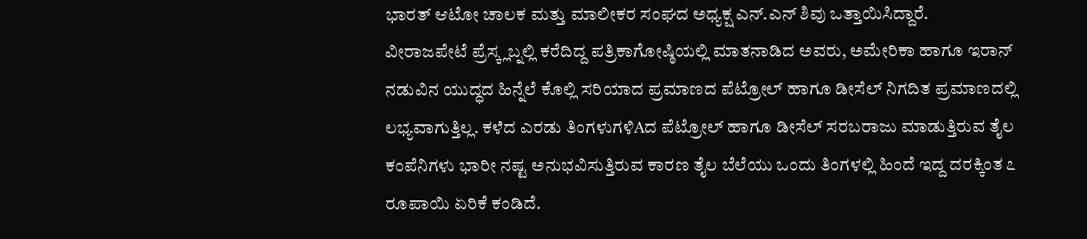ಭಾರತ್ ಆಟೋ ಚಾಲಕ ಮತ್ತು ಮಾಲೀಕರ ಸಂಘದ ಅಧ್ಯಕ್ಷ ಎನ್.ಎನ್ ಶಿವು ಒತ್ತಾಯಿಸಿದ್ದಾರೆ.
ವೀರಾಜಪೇಟೆ ಪ್ರೆಸ್ಕ್ಲಬ್ನಲ್ಲಿ ಕರೆದಿದ್ದ ಪತ್ರಿಕಾಗೋಷ್ಠಿಯಲ್ಲಿ ಮಾತನಾಡಿದ ಅವರು, ಅಮೇರಿಕಾ ಹಾಗೂ ಇರಾನ್ ನಡುವಿನ ಯುದ್ಧದ ಹಿನ್ನೆಲೆ ಕೊಲ್ಲಿ ಸರಿಯಾದ ಪ್ರಮಾಣದ ಪೆಟ್ರೋಲ್ ಹಾಗೂ ಡೀಸೆಲ್ ನಿಗದಿತ ಪ್ರಮಾಣದಲ್ಲಿ ಲಭ್ಯವಾಗುತ್ತಿಲ್ಲ. ಕಳೆದ ಎರಡು ತಿಂಗಳುಗಳಿAದ ಪೆಟ್ರೋಲ್ ಹಾಗೂ ಡೀಸೆಲ್ ಸರಬರಾಜು ಮಾಡುತ್ತಿರುವ ತೈಲ ಕಂಪೆನಿಗಳು ಭಾರೀ ನಷ್ಟ ಅನುಭವಿಸುತ್ತಿರುವ ಕಾರಣ ತೈಲ ಬೆಲೆಯು ಒಂದು ತಿಂಗಳಲ್ಲಿ ಹಿಂದೆ ಇದ್ದ ದರಕ್ಕಿಂತ ೭ ರೂಪಾಯಿ ಏರಿಕೆ ಕಂಡಿದೆ.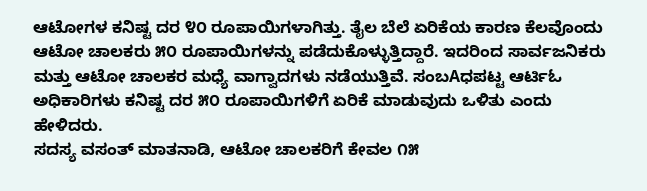ಆಟೋಗಳ ಕನಿಷ್ಟ ದರ ೪೦ ರೂಪಾಯಿಗಳಾಗಿತ್ತು. ತೈಲ ಬೆಲೆ ಏರಿಕೆಯ ಕಾರಣ ಕೆಲವೊಂದು ಆಟೋ ಚಾಲಕರು ೫೦ ರೂಪಾಯಿಗಳನ್ನು ಪಡೆದುಕೊಳ್ಳುತ್ತಿದ್ದಾರೆ. ಇದರಿಂದ ಸಾರ್ವಜನಿಕರು ಮತ್ತು ಆಟೋ ಚಾಲಕರ ಮಧ್ಯೆ ವಾಗ್ವಾದಗಳು ನಡೆಯುತ್ತಿವೆ. ಸಂಬAಧಪಟ್ಟ ಆರ್ಟಿಓ ಅಧಿಕಾರಿಗಳು ಕನಿಷ್ಟ ದರ ೫೦ ರೂಪಾಯಿಗಳಿಗೆ ಏರಿಕೆ ಮಾಡುವುದು ಒಳಿತು ಎಂದು ಹೇಳಿದರು.
ಸದಸ್ಯ ವಸಂತ್ ಮಾತನಾಡಿ, ಆಟೋ ಚಾಲಕರಿಗೆ ಕೇವಲ ೧೫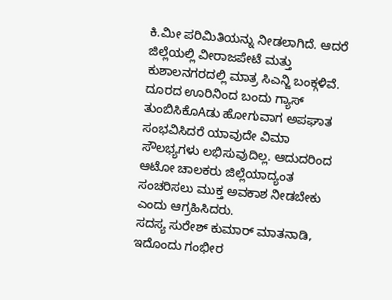ಕಿ.ಮೀ ಪರಿಮಿತಿಯನ್ನು ನೀಡಲಾಗಿದೆ. ಆದರೆ ಜಿಲ್ಲೆಯಲ್ಲಿ ವೀರಾಜಪೇಟೆ ಮತ್ತು ಕುಶಾಲನಗರದಲ್ಲಿ ಮಾತ್ರ ಸಿಎನ್ಜಿ ಬಂಕ್ಗಳಿವೆ. ದೂರದ ಊರಿನಿಂದ ಬಂದು ಗ್ಯಾಸ್ ತುಂಬಿಸಿಕೊAಡು ಹೋಗುವಾಗ ಅಪಘಾತ ಸಂಭವಿಸಿದರೆ ಯಾವುದೇ ವಿಮಾ ಸೌಲಭ್ಯಗಳು ಲಭಿಸುವುದಿಲ್ಲ. ಆದುದರಿಂದ ಆಟೋ ಚಾಲಕರು ಜಿಲ್ಲೆಯಾದ್ಯಂತ ಸಂಚರಿಸಲು ಮುಕ್ತ ಅವಕಾಶ ನೀಡಬೇಕು ಎಂದು ಆಗ್ರಹಿಸಿದರು.
ಸದಸ್ಯ ಸುರೇಶ್ ಕುಮಾರ್ ಮಾತನಾಡಿ, ಇದೊಂದು ಗಂಭೀರ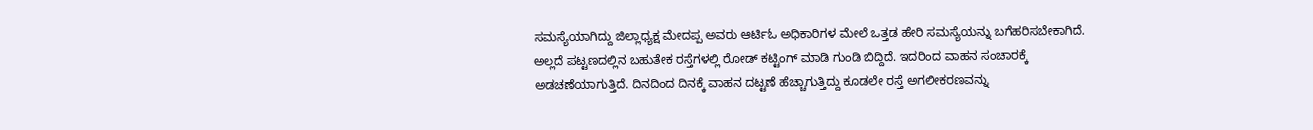ಸಮಸ್ಯೆಯಾಗಿದ್ದು ಜಿಲ್ಲಾಧ್ಯಕ್ಷ ಮೇದಪ್ಪ ಅವರು ಆರ್ಟಿಓ ಅಧಿಕಾರಿಗಳ ಮೇಲೆ ಒತ್ತಡ ಹೇರಿ ಸಮಸ್ಯೆಯನ್ನು ಬಗೆಹರಿಸಬೇಕಾಗಿದೆ. ಅಲ್ಲದೆ ಪಟ್ಟಣದಲ್ಲಿನ ಬಹುತೇಕ ರಸ್ತೆಗಳಲ್ಲಿ ರೋಡ್ ಕಟ್ಟಿಂಗ್ ಮಾಡಿ ಗುಂಡಿ ಬಿದ್ದಿದೆ. ಇದರಿಂದ ವಾಹನ ಸಂಚಾರಕ್ಕೆ ಅಡಚಣೆಯಾಗುತ್ತಿದೆ. ದಿನದಿಂದ ದಿನಕ್ಕೆ ವಾಹನ ದಟ್ಟಣೆ ಹೆಚ್ಚಾಗುತ್ತಿದ್ದು ಕೂಡಲೇ ರಸ್ತೆ ಅಗಲೀಕರಣವನ್ನು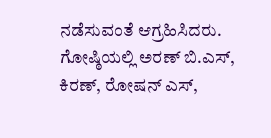ನಡೆಸುವಂತೆ ಆಗ್ರಹಿಸಿದರು.
ಗೋಷ್ಠಿಯಲ್ಲಿ ಅರಣ್ ಬಿ.ಎಸ್, ಕಿರಣ್, ರೋಷನ್ ಎಸ್,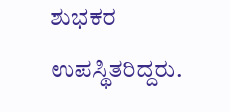ಶುಭಕರ ಉಪಸ್ಥಿತರಿದ್ದರು.